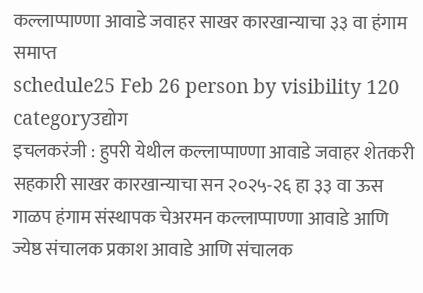कल्लाप्पाण्णा आवाडे जवाहर साखर कारखान्याचा ३३ वा हंगाम समाप्त
schedule25 Feb 26 person by visibility 120 categoryउद्योग
इचलकरंजी : हुपरी येथील कल्लाप्पाण्णा आवाडे जवाहर शेतकरी सहकारी साखर कारखान्याचा सन २०२५-२६ हा ३३ वा ऊस गाळप हंगाम संस्थापक चेअरमन कल्लाप्पाण्णा आवाडे आणि ज्येष्ठ संचालक प्रकाश आवाडे आणि संचालक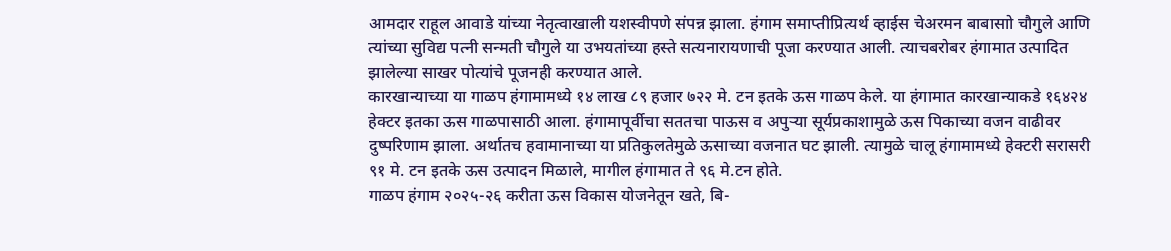आमदार राहूल आवाडे यांच्या नेतृत्वाखाली यशस्वीपणे संपन्न झाला. हंगाम समाप्तीप्रित्यर्थ व्हाईस चेअरमन बाबासाो चौगुले आणि त्यांच्या सुविद्य पत्नी सन्मती चौगुले या उभयतांच्या हस्ते सत्यनारायणाची पूजा करण्यात आली. त्याचबरोबर हंगामात उत्पादित झालेल्या साखर पोत्यांचे पूजनही करण्यात आले.
कारखान्याच्या या गाळप हंगामामध्ये १४ लाख ८९ हजार ७२२ मे. टन इतके ऊस गाळप केले. या हंगामात कारखान्याकडे १६४२४ हेक्टर इतका ऊस गाळपासाठी आला. हंगामापूर्वीचा सततचा पाऊस व अपुऱ्या सूर्यप्रकाशामुळे ऊस पिकाच्या वजन वाढीवर दुष्परिणाम झाला. अर्थातच हवामानाच्या या प्रतिकुलतेमुळे ऊसाच्या वजनात घट झाली. त्यामुळे चालू हंगामामध्ये हेक्टरी सरासरी ९१ मे. टन इतके ऊस उत्पादन मिळाले, मागील हंगामात ते ९६ मे.टन होते.
गाळप हंगाम २०२५-२६ करीता ऊस विकास योजनेतून खते, बि-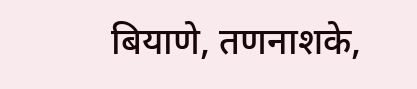बियाणे, तणनाशके,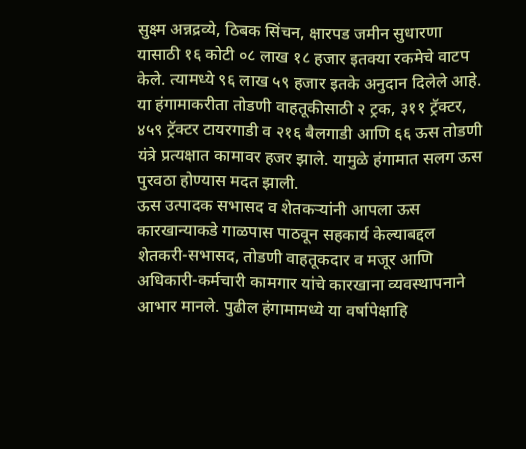सुक्ष्म अन्नद्रव्ये, ठिबक सिंचन, क्षारपड जमीन सुधारणा यासाठी १६ कोटी ०८ लाख १८ हजार इतक्या रकमेचे वाटप केले. त्यामध्ये ९६ लाख ५९ हजार इतके अनुदान दिलेले आहे.
या हंगामाकरीता तोडणी वाहतूकीसाठी २ ट्रक, ३११ ट्रॅक्टर, ४५९ ट्रॅक्टर टायरगाडी व २१६ बैलगाडी आणि ६६ ऊस तोडणी यंत्रे प्रत्यक्षात कामावर हजर झाले. यामुळे हंगामात सलग ऊस पुरवठा होण्यास मदत झाली.
ऊस उत्पादक सभासद व शेतकऱ्यांनी आपला ऊस कारखान्याकडे गाळपास पाठवून सहकार्य केल्याबद्दल शेतकरी-सभासद, तोडणी वाहतूकदार व मजूर आणि अधिकारी-कर्मचारी कामगार यांचे कारखाना व्यवस्थापनाने आभार मानले. पुढील हंगामामध्ये या वर्षापेक्षाहि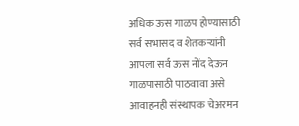अधिक ऊस गाळप होण्यासाठी सर्व सभासद व शेतकऱ्यांनी आपला सर्व ऊस नोंद देऊन गाळपासाठी पाठवावा असे आवाहनही संस्थापक चेअरमन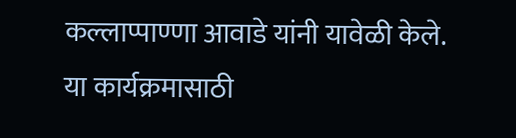कल्लाप्पाण्णा आवाडे यांनी यावेळी केले.
या कार्यक्रमासाठी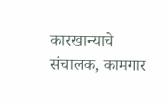कारखान्याचे संचालक, कामगार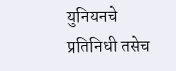युनियनचे प्रतिनिधी तसेच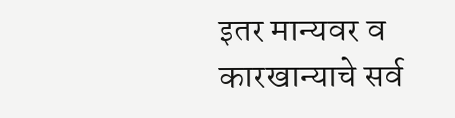इतर मान्यवर व कारखान्याचे सर्व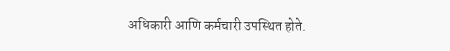अधिकारी आणि कर्मचारी उपस्थित होते.